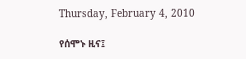Thursday, February 4, 2010

የሰሞኑ ዚና፤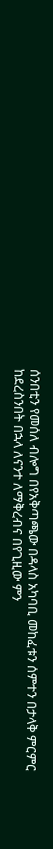ሰንበቲን የመሰለ ብሎግ በየአቅጣጫው በዳላስ አካባቢ መከፈቱን ሰምተን በታላቅ ምርምር
ከደረስንበት በኋላ ለናንተ ለማቅረብና በየጊዚው ምን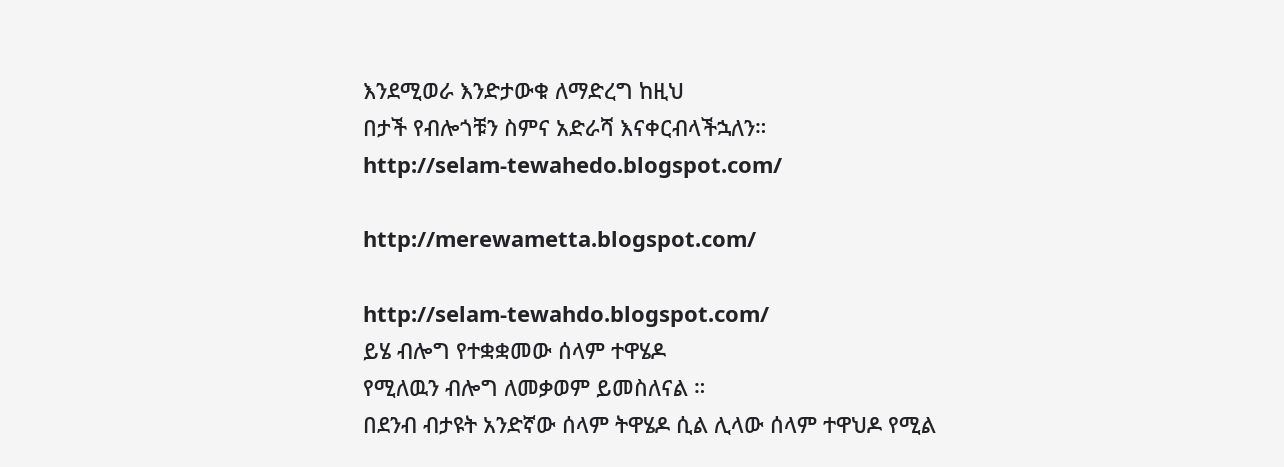እንደሚወራ እንድታውቁ ለማድረግ ከዚህ
በታች የብሎጎቹን ስምና አድራሻ እናቀርብላችኋለን።
http://selam-tewahedo.blogspot.com/

http://merewametta.blogspot.com/

http://selam-tewahdo.blogspot.com/
ይሄ ብሎግ የተቋቋመው ሰላም ተዋሄዶ
የሚለዉን ብሎግ ለመቃወም ይመስለናል ።
በደንብ ብታዩት አንድኛው ሰላም ትዋሄዶ ሲል ሊላው ሰላም ተዋህዶ የሚል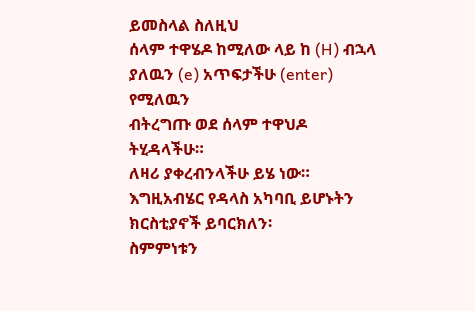ይመስላል ስለዚህ
ሰላም ተዋሄዶ ከሚለው ላይ ከ (H) ብኋላ ያለዉን (e) አጥፍታችሁ (enter) የሚለዉን
ብትረግጡ ወደ ሰላም ተዋህዶ ትሂዳላችሁ።
ለዛሪ ያቀረብንላችሁ ይሄ ነው።
እግዚአብሄር የዳላስ አካባቢ ይሆኑትን ክርስቲያኖች ይባርክለን፡
ስምምነቱን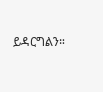ይዳርግልን።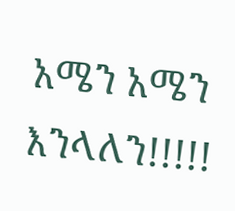አሜን አሜን እንላለን!!!!!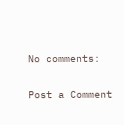No comments:

Post a Comment